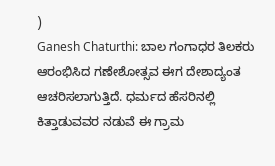)
Ganesh Chaturthi: ಬಾಲ ಗಂಗಾಧರ ತಿಲಕರು ಆರಂಭಿಸಿದ ಗಣೇಶೋತ್ಸವ ಈಗ ದೇಶಾದ್ಯಂತ ಆಚರಿಸಲಾಗುತ್ತಿದೆ. ಧರ್ಮದ ಹೆಸರಿನಲ್ಲಿ ಕಿತ್ತಾಡುವವರ ನಡುವೆ ಈ ಗ್ರಾಮ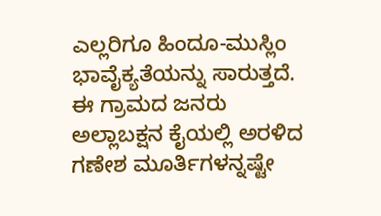ಎಲ್ಲರಿಗೂ ಹಿಂದೂ-ಮುಸ್ಲಿಂ ಭಾವೈಕ್ಯತೆಯನ್ನು ಸಾರುತ್ತದೆ. ಈ ಗ್ರಾಮದ ಜನರು ಅಲ್ಲಾಬಕ್ಷನ ಕೈಯಲ್ಲಿ ಅರಳಿದ ಗಣೇಶ ಮೂರ್ತಿಗಳನ್ನಷ್ಟೇ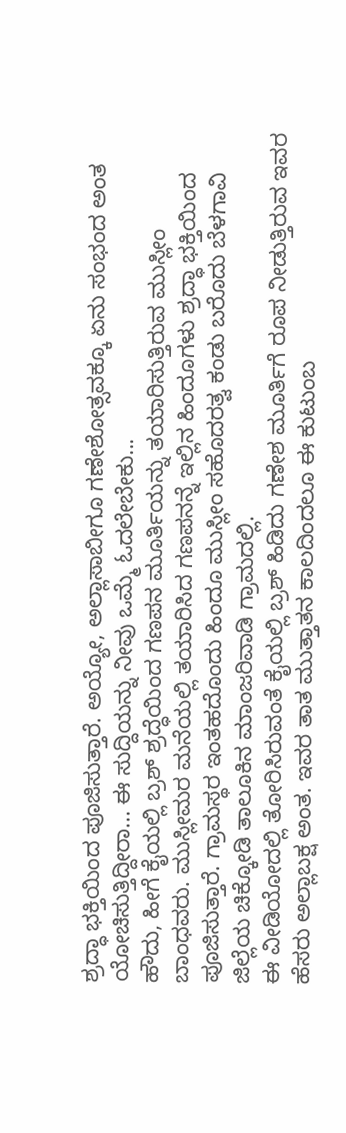ಶ್ರದ್ಧಾ ಭಕ್ತಿಯಿಂದ ಪೂಜಿಸುತ್ತಾರೆ. ಅಯ್ಯೋ, ಅಲ್ಲಾಸಾಬೀಗೂ ಗಣೇಶೋತ್ಸವಕ್ಕೂ ಏನು ಸಂಭಂದ ಅಂತ ಯೋಚಿಸುತ್ತಿದ್ದೀರಾ... ಈ ಸುದ್ದಿಯನ್ನು ನೀವು ಒಮ್ಮೆ ಓದಲೇಬೇಕು...
ಹೌದು, ಹೀಗೆ ಕೈಯಲ್ಲಿ ಬ್ರಶ್ ಶ್ರದ್ಧೆಯಿಂದ ಗಣಪನ ಮೂರ್ತಿಯನ್ನು ತಯಾರಿಸುತ್ತಿರುವ ಮುಸ್ಲೀಂ ಬಾಂಧವರು. ಮುಸ್ಲೀಮರ ಮನೆಯಲ್ಲಿ ತಯಾರಿಸಿದ ಗಣಪನನ್ನೆ ಇಲ್ಲಿನ ಹಿಂದೂಗಳು ಶ್ರದ್ಧಾ ಭಕ್ತಿಯಿಂದ ಪೂಜಿಸುತ್ತಾರೆ. ಗ್ರಾಮಸ್ಥರ ಇಂತಹದೊಂದು ಹಿಂದೂ ಮುಸ್ಲೀಂ ಸಹೊದರತ್ವ ಕಂಡು ಬರೊದು ಬೆಳಗಾವಿ ಜಿಲ್ಲೆಯ ಚಿಕ್ಕೋಡಿ ತಾಲೂಕಿನ ಮಾಂಜರಿವಾಡಿ ಗ್ರಾಮದಲ್ಲಿ.
ಈ ವೀಡಿಯೋದಲ್ಲಿ ತೋರಿಸಿರುವಂತೆ ಕೈಯಲ್ಲಿ ಬ್ರಶ್ ಹಿಡಿದು ಗಣೇಶ ಮೂರ್ತಿಗೆ ರೂಪ ನೀಡುತ್ತಿರುವ ಇವರ ಹೆಸರು ಅಲ್ಲಾಬಕ್ಷ ಅಂತ. ಇವರ ತಾತ ಮುತ್ತಾತನ ಕಾಲದಿಂದಲೂ ಈ ಕುಟುಂಬ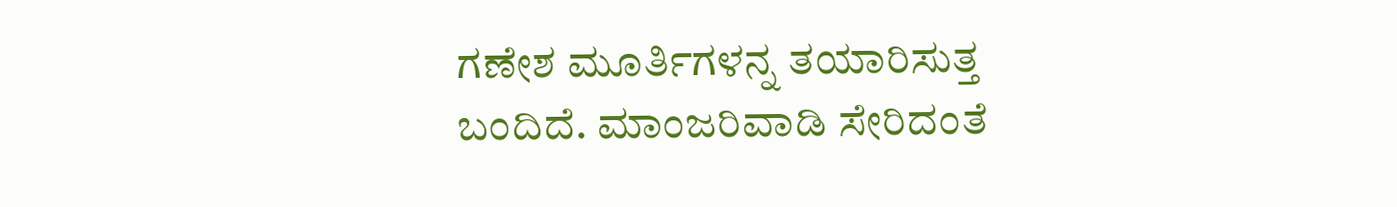ಗಣೇಶ ಮೂರ್ತಿಗಳನ್ನ ತಯಾರಿಸುತ್ತ ಬಂದಿದೆ. ಮಾಂಜರಿವಾಡಿ ಸೇರಿದಂತೆ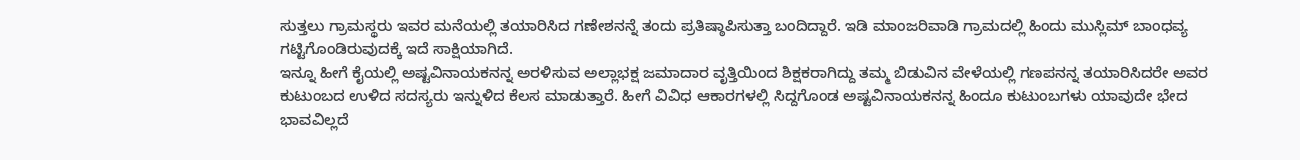ಸುತ್ತಲು ಗ್ರಾಮಸ್ಥರು ಇವರ ಮನೆಯಲ್ಲಿ ತಯಾರಿಸಿದ ಗಣೇಶನನ್ನೆ ತಂದು ಪ್ರತಿಷ್ಠಾಪಿಸುತ್ತಾ ಬಂದಿದ್ದಾರೆ. ಇಡಿ ಮಾಂಜರಿವಾಡಿ ಗ್ರಾಮದಲ್ಲಿ ಹಿಂದು ಮುಸ್ಲಿಮ್ ಬಾಂಧವ್ಯ ಗಟ್ಟಿಗೊಂಡಿರುವುದಕ್ಕೆ ಇದೆ ಸಾಕ್ಷಿಯಾಗಿದೆ.
ಇನ್ನೂ ಹೀಗೆ ಕೈಯಲ್ಲಿ ಅಷ್ಟವಿನಾಯಕನನ್ನ ಅರಳಿಸುವ ಅಲ್ಲಾಭಕ್ಷ ಜಮಾದಾರ ವೃತ್ತಿಯಿಂದ ಶಿಕ್ಷಕರಾಗಿದ್ದು ತಮ್ಮ ಬಿಡುವಿನ ವೇಳೆಯಲ್ಲಿ ಗಣಪನನ್ನ ತಯಾರಿಸಿದರೇ ಅವರ ಕುಟುಂಬದ ಉಳಿದ ಸದಸ್ಯರು ಇನ್ನುಳಿದ ಕೆಲಸ ಮಾಡುತ್ತಾರೆ. ಹೀಗೆ ವಿವಿಧ ಆಕಾರಗಳಲ್ಲಿ ಸಿದ್ದಗೊಂಡ ಅಷ್ಟವಿನಾಯಕನನ್ನ ಹಿಂದೂ ಕುಟುಂಬಗಳು ಯಾವುದೇ ಭೇದ ಭಾವವಿಲ್ಲದೆ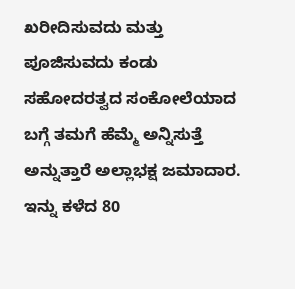ಖರೀದಿಸುವದು ಮತ್ತು ಪೂಜಿಸುವದು ಕಂಡು ಸಹೋದರತ್ವದ ಸಂಕೋಲೆಯಾದ ಬಗ್ಗೆ ತಮಗೆ ಹೆಮ್ಮೆ ಅನ್ನಿಸುತ್ತೆ ಅನ್ನುತ್ತಾರೆ ಅಲ್ಲಾಭಕ್ಷ ಜಮಾದಾರ.
ಇನ್ನು ಕಳೆದ 80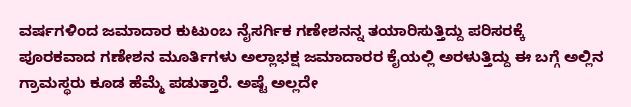ವರ್ಷಗಳಿಂದ ಜಮಾದಾರ ಕುಟುಂಬ ನೈಸರ್ಗಿಕ ಗಣೇಶನನ್ನ ತಯಾರಿಸುತ್ತಿದ್ದು ಪರಿಸರಕ್ಕೆ ಪೂರಕವಾದ ಗಣೇಶನ ಮೂರ್ತಿಗಳು ಅಲ್ಲಾಭಕ್ಷ ಜಮಾದಾರರ ಕೈಯಲ್ಲಿ ಅರಳುತ್ತಿದ್ದು ಈ ಬಗ್ಗೆ ಅಲ್ಲಿನ ಗ್ರಾಮಸ್ಥರು ಕೂಡ ಹೆಮ್ಮೆ ಪಡುತ್ತಾರೆ. ಅಷ್ಟೆ ಅಲ್ಲದೇ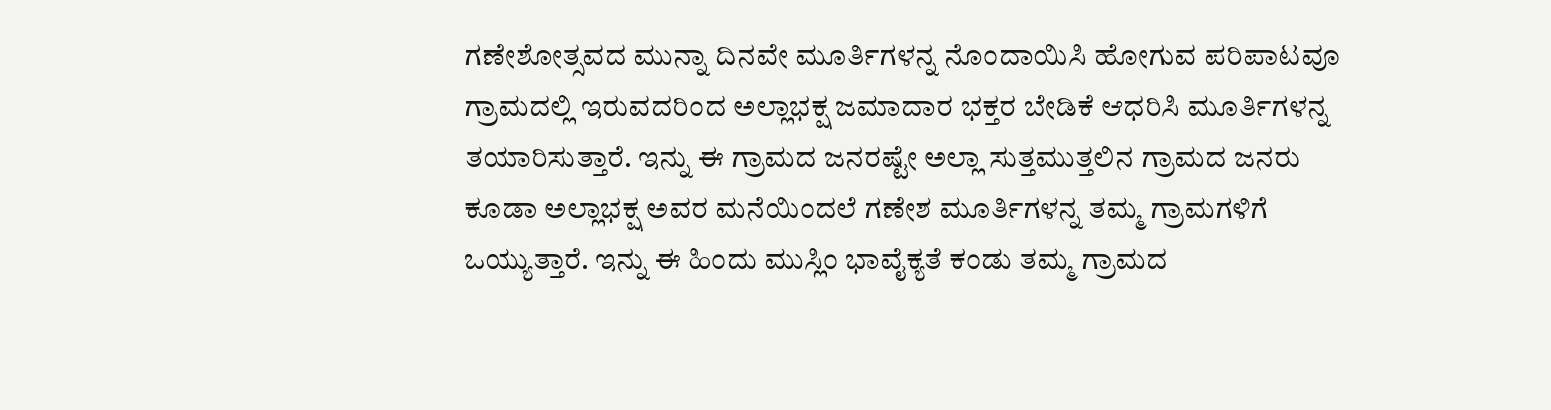ಗಣೇಶೋತ್ಸವದ ಮುನ್ನಾ ದಿನವೇ ಮೂರ್ತಿಗಳನ್ನ ನೊಂದಾಯಿಸಿ ಹೋಗುವ ಪರಿಪಾಟವೂ ಗ್ರಾಮದಲ್ಲಿ ಇರುವದರಿಂದ ಅಲ್ಲಾಭಕ್ಷ ಜಮಾದಾರ ಭಕ್ತರ ಬೇಡಿಕೆ ಆಧರಿಸಿ ಮೂರ್ತಿಗಳನ್ನ ತಯಾರಿಸುತ್ತಾರೆ. ಇನ್ನು ಈ ಗ್ರಾಮದ ಜನರಷ್ಟೇ ಅಲ್ಲಾ ಸುತ್ತಮುತ್ತಲಿನ ಗ್ರಾಮದ ಜನರು ಕೂಡಾ ಅಲ್ಲಾಭಕ್ಷ ಅವರ ಮನೆಯಿಂದಲೆ ಗಣೇಶ ಮೂರ್ತಿಗಳನ್ನ ತಮ್ಮ ಗ್ರಾಮಗಳಿಗೆ ಒಯ್ಯುತ್ತಾರೆ. ಇನ್ನು ಈ ಹಿಂದು ಮುಸ್ಲಿಂ ಭಾವೈಕ್ಯತೆ ಕಂಡು ತಮ್ಮ ಗ್ರಾಮದ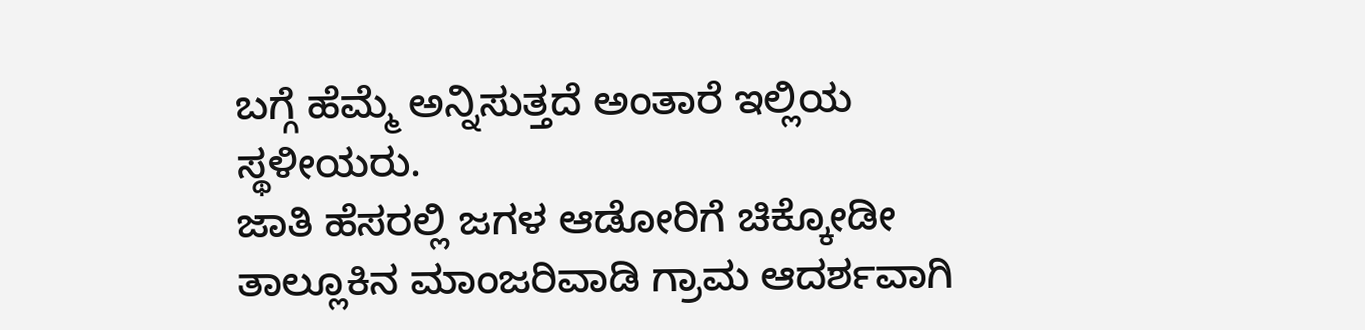ಬಗ್ಗೆ ಹೆಮ್ಮೆ ಅನ್ನಿಸುತ್ತದೆ ಅಂತಾರೆ ಇಲ್ಲಿಯ ಸ್ಥಳೀಯರು.
ಜಾತಿ ಹೆಸರಲ್ಲಿ ಜಗಳ ಆಡೋರಿಗೆ ಚಿಕ್ಕೋಡೀ ತಾಲ್ಲೂಕಿನ ಮಾಂಜರಿವಾಡಿ ಗ್ರಾಮ ಆದರ್ಶವಾಗಿ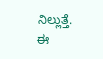ನಿಲ್ಲುತ್ತೆ. ಈ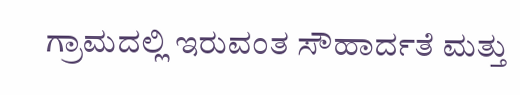ಗ್ರಾಮದಲ್ಲಿ ಇರುವಂತ ಸೌಹಾರ್ದತೆ ಮತ್ತು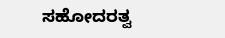ಸಹೋದರತ್ವ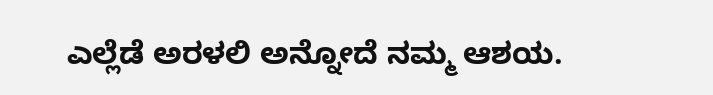ಎಲ್ಲೆಡೆ ಅರಳಲಿ ಅನ್ನೋದೆ ನಮ್ಮ ಆಶಯ.